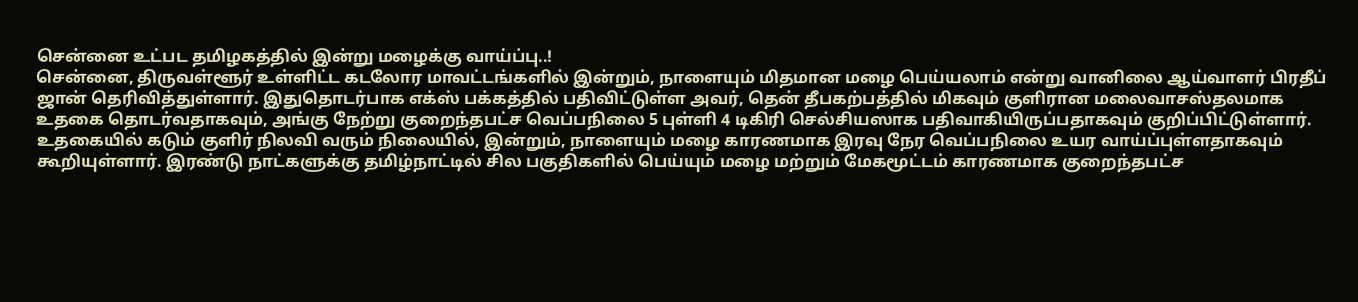சென்னை உட்பட தமிழகத்தில் இன்று மழைக்கு வாய்ப்பு..!
சென்னை, திருவள்ளூர் உள்ளிட்ட கடலோர மாவட்டங்களில் இன்றும், நாளையும் மிதமான மழை பெய்யலாம் என்று வானிலை ஆய்வாளர் பிரதீப் ஜான் தெரிவித்துள்ளார். இதுதொடர்பாக எக்ஸ் பக்கத்தில் பதிவிட்டுள்ள அவர், தென் தீபகற்பத்தில் மிகவும் குளிரான மலைவாசஸ்தலமாக உதகை தொடர்வதாகவும், அங்கு நேற்று குறைந்தபட்ச வெப்பநிலை 5 புள்ளி 4 டிகிரி செல்சியஸாக பதிவாகியிருப்பதாகவும் குறிப்பிட்டுள்ளார்.
உதகையில் கடும் குளிர் நிலவி வரும் நிலையில், இன்றும், நாளையும் மழை காரணமாக இரவு நேர வெப்பநிலை உயர வாய்ப்புள்ளதாகவும் கூறியுள்ளார். இரண்டு நாட்களுக்கு தமிழ்நாட்டில் சில பகுதிகளில் பெய்யும் மழை மற்றும் மேகமூட்டம் காரணமாக குறைந்தபட்ச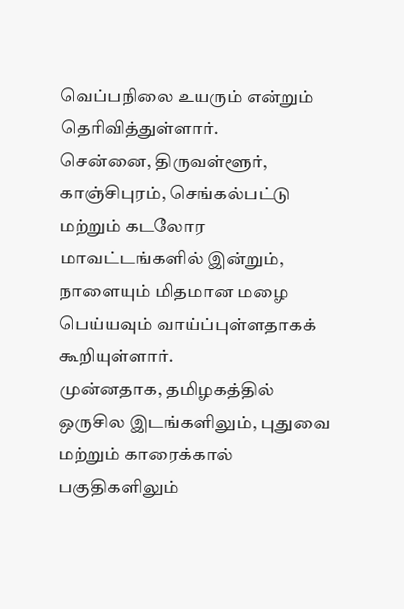வெப்பநிலை உயரும் என்றும் தெரிவித்துள்ளார்.
சென்னை, திருவள்ளூர், காஞ்சிபுரம், செங்கல்பட்டு மற்றும் கடலோர மாவட்டங்களில் இன்றும், நாளையும் மிதமான மழை பெய்யவும் வாய்ப்புள்ளதாகக் கூறியுள்ளார்.
முன்னதாக, தமிழகத்தில் ஒருசில இடங்களிலும், புதுவை மற்றும் காரைக்கால் பகுதிகளிலும்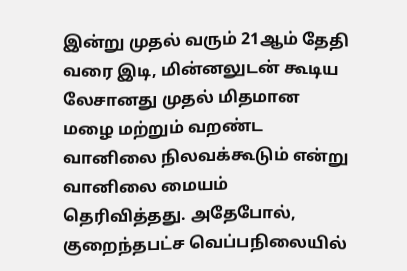இன்று முதல் வரும் 21ஆம் தேதி வரை இடி, மின்னலுடன் கூடிய லேசானது முதல் மிதமான மழை மற்றும் வறண்ட வானிலை நிலவக்கூடும் என்று வானிலை மையம் தெரிவித்தது. அதேபோல், குறைந்தபட்ச வெப்பநிலையில்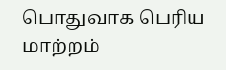பொதுவாக பெரிய மாற்றம்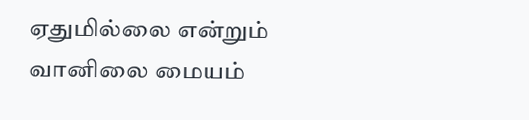ஏதுமில்லை என்றும் வானிலை மையம்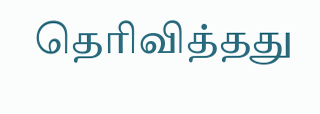தெரிவித்தது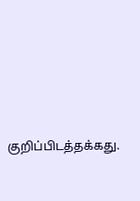குறிப்பிடத்தக்கது.